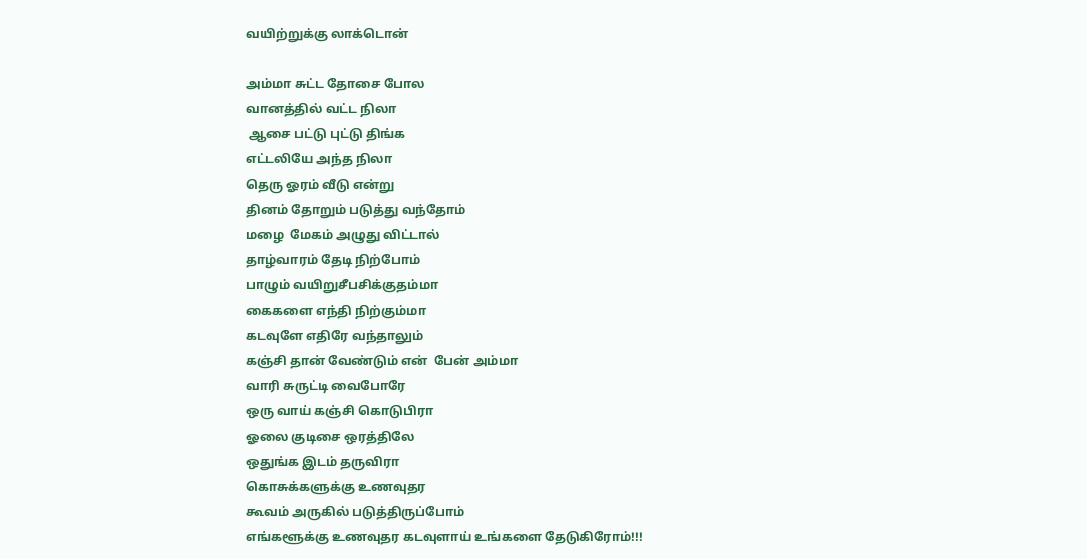வயிற்றுக்கு லாக்டொன்

அம்மா சுட்ட தோசை போல
வானத்தில் வட்ட நிலா
 ஆசை பட்டு புட்டு திங்க
எட்டலியே அந்த நிலா
தெரு ஓரம் வீடு என்று
தினம் தோறும் படுத்து வந்தோம்
மழை  மேகம் அழுது விட்டால்
தாழ்வாரம் தேடி நிற்போம்
பாழும் வயிறுசீபசிக்குதம்மா
கைகளை எந்தி நிற்கும்மா
கடவுளே எதிரே வந்தாலும்
கஞ்சி தான் வேண்டும் என்  பேன் அம்மா
வாரி சுருட்டி வைபோரே
ஒரு வாய் கஞ்சி கொடுபிரா
ஓலை குடிசை ஒரத்திலே
ஒதுங்க இடம் தருவிரா
கொசுக்களுக்கு உணவுதர
கூவம் அருகில் படுத்திருப்போம்
எங்களூக்கு உணவுதர கடவுளாய் உங்களை தேடுகிரோம்!!!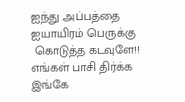ஐந்து அப்பத்தை
ஐயாயிரம் பெருக்கு
 கொடுத்த கடவுளே!!
எங்கள் பாசி திர்க்க
இங்கே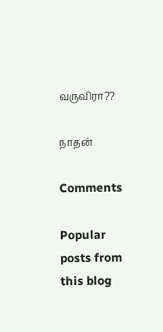வருவிரா??

நாதன்

Comments

Popular posts from this blog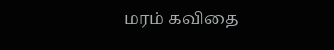மரம் கவிதை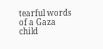tearful words of a Gaza child